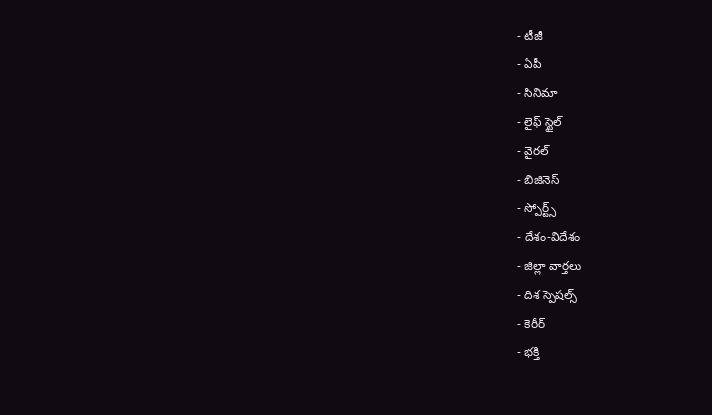- టీజీ
- ఏపీ
- సినిమా
- లైఫ్ స్టైల్
- వైరల్
- బిజినెస్
- స్పోర్ట్స్
- దేశం-విదేశం
- జిల్లా వార్తలు
- దిశ స్పెషల్స్
- కెరీర్
- భక్తి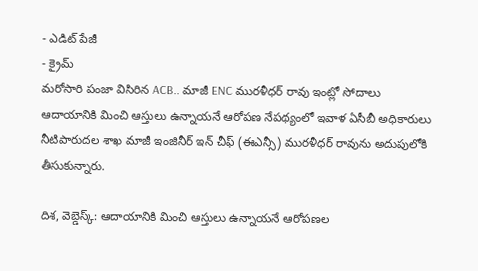- ఎడిట్ పేజీ
- క్రైమ్
మరోసారి పంజా విసిరిన ACB.. మాజీ ENC మురళీధర్ రావు ఇంట్లో సోదాలు
ఆదాయానికి మించి ఆస్తులు ఉన్నాయనే ఆరోపణ నేపథ్యంలో ఇవాళ ఏసీబీ అధికారులు నీటిపారుదల శాఖ మాజీ ఇంజినీర్ ఇన్ చీఫ్ (ఈఎన్సీ) మురళీధర్ రావును అదుపులోకి తీసుకున్నారు.

దిశ, వెబ్డెస్క్: ఆదాయానికి మించి ఆస్తులు ఉన్నాయనే ఆరోపణల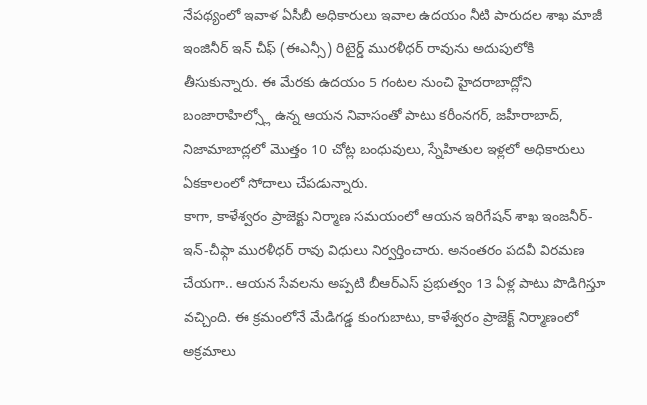నేపథ్యంలో ఇవాళ ఏసీబీ అధికారులు ఇవాల ఉదయం నీటి పారుదల శాఖ మాజీ ఇంజినీర్ ఇన్ చీఫ్ (ఈఎన్సీ) రిటైర్డ్ మురళీధర్ రావును అదుపులోకి తీసుకున్నారు. ఈ మేరకు ఉదయం 5 గంటల నుంచి హైదరాబాద్లోని బంజారాహిల్స్లో ఉన్న ఆయన నివాసంతో పాటు కరీంనగర్, జహీరాబాద్, నిజామాబాద్లలో మొత్తం 10 చోట్ల బంధువులు, స్నేహితుల ఇళ్లలో అధికారులు ఏకకాలంలో సోదాలు చేపడున్నారు.
కాగా, కాళేశ్వరం ప్రాజెక్టు నిర్మాణ సమయంలో ఆయన ఇరిగేషన్ శాఖ ఇంజనీర్-ఇన్-చీఫ్గా మురళీధర్ రావు విధులు నిర్వర్తించారు. అనంతరం పదవీ విరమణ చేయగా.. ఆయన సేవలను అప్పటి బీఆర్ఎస్ ప్రభుత్వం 13 ఏళ్ల పాటు పొడిగిస్తూ వచ్చింది. ఈ క్రమంలోనే మేడిగడ్డ కుంగుబాటు, కాళేశ్వరం ప్రాజెక్ట్ నిర్మాణంలో అక్రమాలు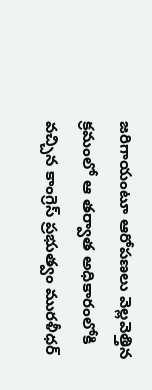జరిగాయంటూ ఆరోపణలు వెల్లవెత్తిన క్రమంలో ఆ తర్వాత అధికారంలోకి వచ్చిన కాంగ్రెస్ ప్రభుత్వం మురళీధర్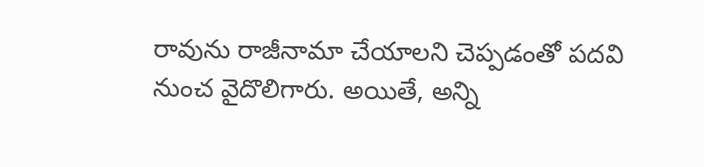రావును రాజీనామా చేయాలని చెప్పడంతో పదవి నుంచ వైదొలిగారు. అయితే, అన్ని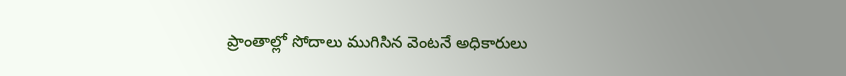ప్రాంతాల్లో సోదాలు ముగిసిన వెంటనే అధికారులు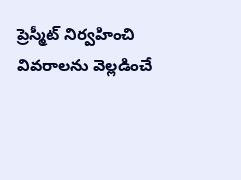ప్రెస్మీట్ నిర్వహించి వివరాలను వెల్లడించే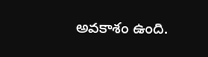అవకాశం ఉంది.